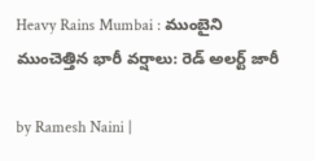Heavy Rains Mumbai : ముంబైని ముంచెత్తిన భారీ వర్షాలు: రెడ్ అలర్ట్ జారీ

by Ramesh Naini |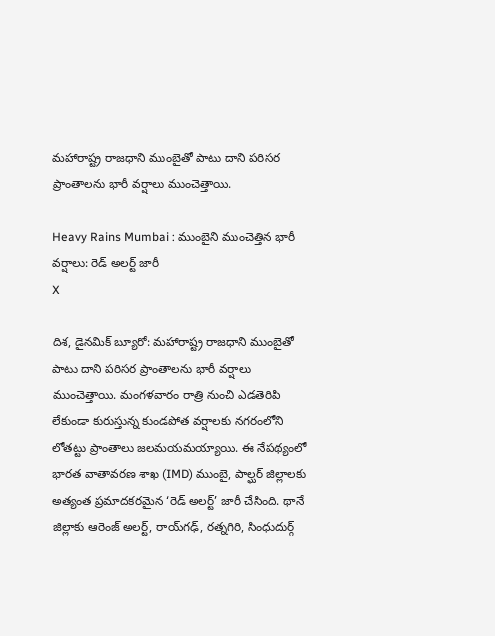మహారాష్ట్ర రాజధాని ముంబైతో పాటు దాని పరిసర ప్రాంతాలను భారీ వర్షాలు ముంచెత్తాయి.

Heavy Rains Mumbai : ముంబైని ముంచెత్తిన భారీ వర్షాలు: రెడ్ అలర్ట్ జారీ
X

దిశ, డైనమిక్ బ్యూరో: మహారాష్ట్ర రాజధాని ముంబైతో పాటు దాని పరిసర ప్రాంతాలను భారీ వర్షాలు ముంచెత్తాయి. మంగళవారం రాత్రి నుంచి ఎడతెరిపి లేకుండా కురుస్తున్న కుండపోత వర్షాలకు నగరంలోని లోతట్టు ప్రాంతాలు జలమయమయ్యాయి. ఈ నేపథ్యంలో భారత వాతావరణ శాఖ (IMD) ముంబై, పాల్ఘర్ జిల్లాలకు అత్యంత ప్రమాదకరమైన ‘రెడ్ అలర్ట్’ జారీ చేసింది. థానే జిల్లాకు ఆరెంజ్ అలర్ట్, రాయ్‌గఢ్, రత్నగిరి, సింధుదుర్గ్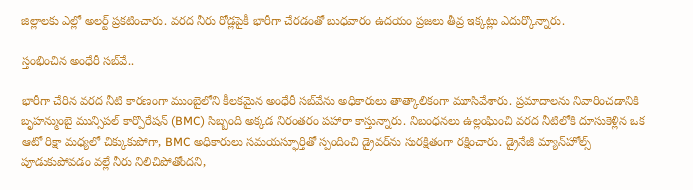జిల్లాలకు ఎల్లో అలర్ట్ ప్రకటించారు. వరద నీరు రోడ్లపైకీ భారీగా చేరడంతో బుధవారం ఉదయం ప్రజలు తీవ్ర ఇక్కట్లు ఎదుర్కొన్నారు.

స్తంభించిన అంధేరీ సబ్‌వే..

భారీగా చేరిన వరద నీటి కారణంగా ముంబైలోని కీలకమైన అంధేరీ సబ్‌వేను అధికారులు తాత్కాలికంగా మూసివేశారు. ప్రమాదాలను నివారించడానికి బృహన్ముంబై మున్సిపల్ కార్పొరేషన్ (BMC) సిబ్బంది అక్కడ నిరంతరం పహారా కాస్తున్నారు. నిబంధనలు ఉల్లంఘించి వరద నీటిలోకి దూసుకెళ్లిన ఒక ఆటో రిక్షా మధ్యలో చిక్కుకుపోగా, BMC అధికారులు సమయస్ఫూర్తితో స్పందించి డ్రైవర్‌ను సురక్షితంగా రక్షించారు. డ్రైనేజీ మ్యాన్‌హోల్స్ పూడుకుపోవడం వల్లే నీరు నిలిచిపోతోందని,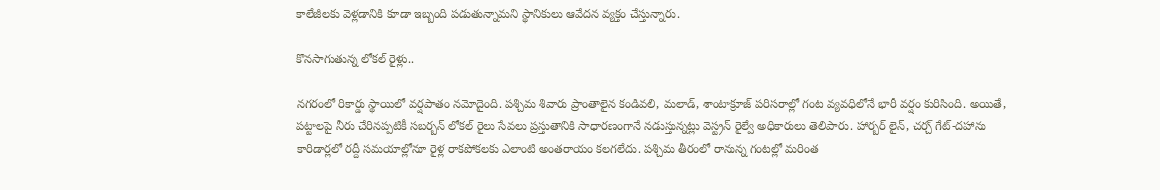కాలేజీలకు వెళ్లడానికి కూడా ఇబ్బంది పడుతున్నామని స్థానికులు ఆవేదన వ్యక్తం చేస్తున్నారు.

కొనసాగుతున్న లోకల్ రైళ్లు..

నగరంలో రికార్డు స్థాయిలో వర్షపాతం నమోదైంది. పశ్చిమ శివారు ప్రాంతాలైన కండివలి, మలాడ్, శాంటాక్రూజ్ పరిసరాల్లో గంట వ్యవధిలోనే భారీ వర్షం కురిసింది. అయితే, పట్టాలపై నీరు చేరినప్పటికీ సబర్బన్ లోకల్ రైలు సేవలు ప్రస్తుతానికి సాధారణంగానే నడుస్తున్నట్లు వెస్ట్రన్ రైల్వే అధికారులు తెలిపారు. హార్బర్ లైన్, చర్చ్ గేట్-దహాను కారిడార్లలో రద్దీ సమయాల్లోనూ రైళ్ల రాకపోకలకు ఎలాంటి అంతరాయం కలగలేదు. పశ్చిమ తీరంలో రానున్న గంటల్లో మరింత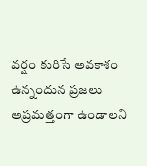వర్షం కురిసే అవకాశం ఉన్నందున ప్రజలు అప్రమత్తంగా ఉండాలని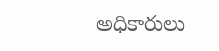అధికారులు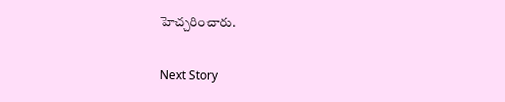హెచ్చరించారు.

Next Story